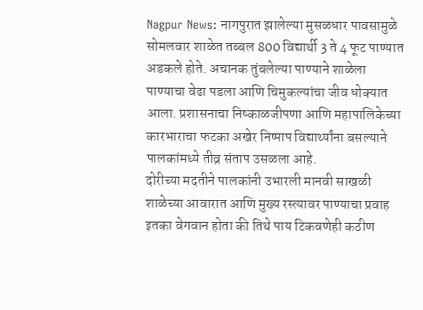Nagpur News: नागपुरात झालेल्या मुसळधार पावसामुळे सोमलवार शाळेत तब्बल 800 विद्यार्थी 3 ते 4 फूट पाण्यात अडकले होते. अचानक तुंबलेल्या पाण्याने शाळेला पाण्याचा वेढा पडला आणि चिमुकल्यांचा जीव धोक्यात आला. प्रशासनाचा निष्काळजीपणा आणि महापालिकेच्या कारभाराचा फटका अखेर निष्पाप विद्यार्थ्यांना बसल्याने पालकांमध्ये तीव्र संताप उसळला आहे.
दोरीच्या मदतीने पालकांनी उभारली मानवी साखळी
शाळेच्या आवारात आणि मुख्य रस्त्यावर पाण्याचा प्रवाह इतका वेगवान होता की तिथे पाय टिकवणेही कठीण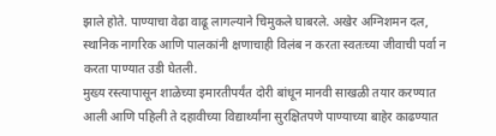झाले होते. पाण्याचा वेढा वाढू लागल्याने चिमुकले घाबरले. अखेर अग्निशमन दल, स्थानिक नागरिक आणि पालकांनी क्षणाचाही विलंब न करता स्वतःच्या जीवाची पर्वा न करता पाण्यात उडी घेतली.
मुख्य रस्त्यापासून शाळेच्या इमारतीपर्यंत दोरी बांधून मानवी साखळी तयार करण्यात आली आणि पहिली ते दहावीच्या विद्यार्थ्यांना सुरक्षितपणे पाण्याच्या बाहेर काढण्यात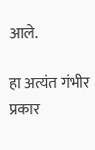आले.

हा अत्यंत गंभीर प्रकार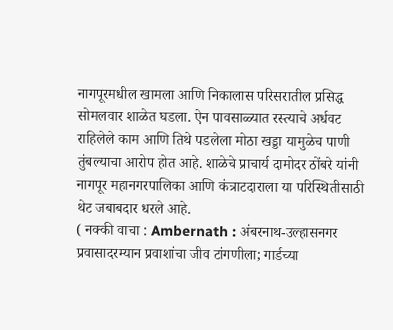नागपूरमधील खामला आणि निकालास परिसरातील प्रसिद्ध सोमलवार शाळेत घडला. ऐन पावसाळ्यात रस्त्याचे अर्धवट राहिलेले काम आणि तिथे पडलेला मोठा खड्डा यामुळेच पाणी तुंबल्याचा आरोप होत आहे. शाळेचे प्राचार्य दामोदर ठोंबरे यांनी नागपूर महानगरपालिका आणि कंत्राटदाराला या परिस्थितीसाठी थेट जबाबदार धरले आहे.
( नक्की वाचा : Ambernath : अंबरनाथ-उल्हासनगर प्रवासादरम्यान प्रवाशांचा जीव टांगणीला; गार्डच्या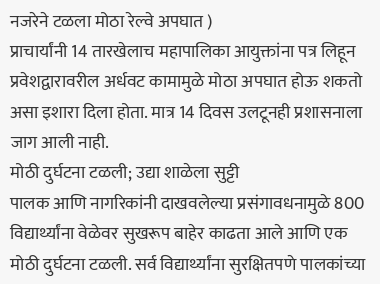नजरेने टळला मोठा रेल्वे अपघात )
प्राचार्यांनी 14 तारखेलाच महापालिका आयुक्तांना पत्र लिहून प्रवेशद्वारावरील अर्धवट कामामुळे मोठा अपघात होऊ शकतो असा इशारा दिला होता. मात्र 14 दिवस उलटूनही प्रशासनाला जाग आली नाही.
मोठी दुर्घटना टळली; उद्या शाळेला सुट्टी
पालक आणि नागरिकांनी दाखवलेल्या प्रसंगावधनामुळे 800 विद्यार्थ्यांना वेळेवर सुखरूप बाहेर काढता आले आणि एक मोठी दुर्घटना टळली. सर्व विद्यार्थ्यांना सुरक्षितपणे पालकांच्या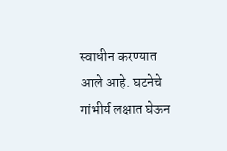स्वाधीन करण्यात आले आहे. घटनेचे गांभीर्य लक्षात घेऊन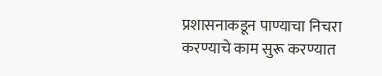प्रशासनाकडून पाण्याचा निचरा करण्याचे काम सुरू करण्यात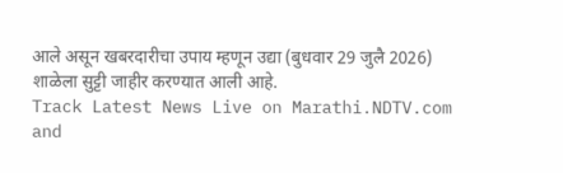आले असून खबरदारीचा उपाय म्हणून उद्या (बुधवार 29 जुलै 2026) शाळेला सुट्टी जाहीर करण्यात आली आहे.
Track Latest News Live on Marathi.NDTV.com and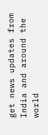get news updates from India and around the world